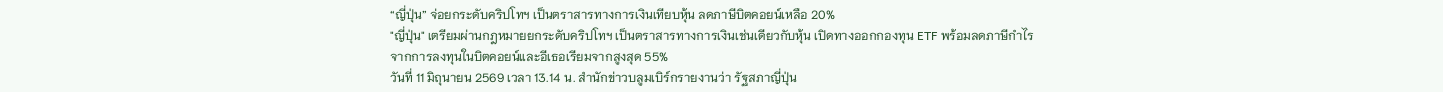“ญี่ปุ่น” จ่อยกระดับคริปโทฯ เป็นตราสารทางการเงินเทียบหุ้น ลดภาษีบิตคอยน์เหลือ 20%
"ญี่ปุ่น" เตรียมผ่านกฎหมายยกระดับคริปโทฯ เป็นตราสารทางการเงินเช่นเดียวกับหุ้น เปิดทางออกกองทุน ETF พร้อมลดภาษีกำไรจากการลงทุนในบิตคอยน์และอีเธอเรียมจากสูงสุด 55%
วันที่ 11 มิถุนายน 2569 เวลา 13.14 น. สำนักข่าวบลูมเบิร์กรายงานว่า รัฐสภาญี่ปุ่น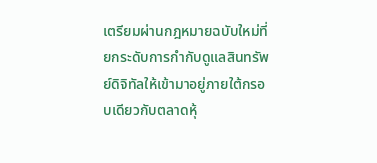เตรียมผ่านกฎหมายฉบับใหม่ที่ยกระดับการกำกับดูแลสินทรัพย์ดิจิทัลให้เข้ามาอยู่ภายใต้กรอบเดียวกับตลาดหุ้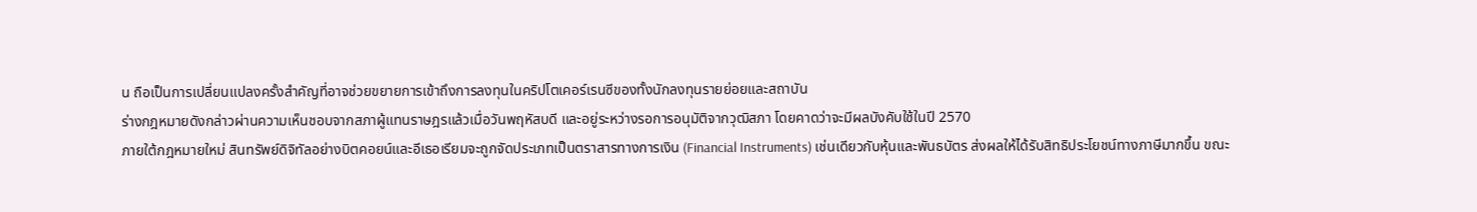น ถือเป็นการเปลี่ยนแปลงครั้งสำคัญที่อาจช่วยขยายการเข้าถึงการลงทุนในคริปโตเคอร์เรนซีของทั้งนักลงทุนรายย่อยและสถาบัน
ร่างกฎหมายดังกล่าวผ่านความเห็นชอบจากสภาผู้แทนราษฎรแล้วเมื่อวันพฤหัสบดี และอยู่ระหว่างรอการอนุมัติจากวุฒิสภา โดยคาดว่าจะมีผลบังคับใช้ในปี 2570
ภายใต้กฎหมายใหม่ สินทรัพย์ดิจิทัลอย่างบิตคอยน์และอีเธอเรียมจะถูกจัดประเภทเป็นตราสารทางการเงิน (Financial Instruments) เช่นเดียวกับหุ้นและพันธบัตร ส่งผลให้ได้รับสิทธิประโยชน์ทางภาษีมากขึ้น ขณะ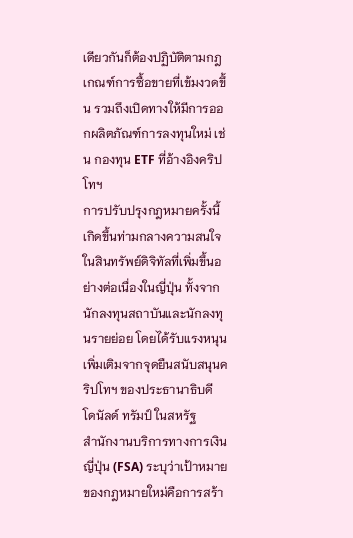เดียวกันก็ต้องปฏิบัติตามกฎเกณฑ์การซื้อขายที่เข้มงวดขึ้น รวมถึงเปิดทางให้มีการออกผลิตภัณฑ์การลงทุนใหม่ เช่น กองทุน ETF ที่อ้างอิงคริปโทฯ
การปรับปรุงกฎหมายครั้งนี้เกิดขึ้นท่ามกลางความสนใจในสินทรัพย์ดิจิทัลที่เพิ่มขึ้นอย่างต่อเนื่องในญี่ปุ่น ทั้งจากนักลงทุนสถาบันและนักลงทุนรายย่อย โดยได้รับแรงหนุนเพิ่มเติมจากจุดยืนสนับสนุนคริปโทฯ ของประธานาธิบดี โดนัลด์ ทรัมป์ ในสหรัฐ
สำนักงานบริการทางการเงินญี่ปุ่น (FSA) ระบุว่าเป้าหมายของกฎหมายใหม่คือการสร้า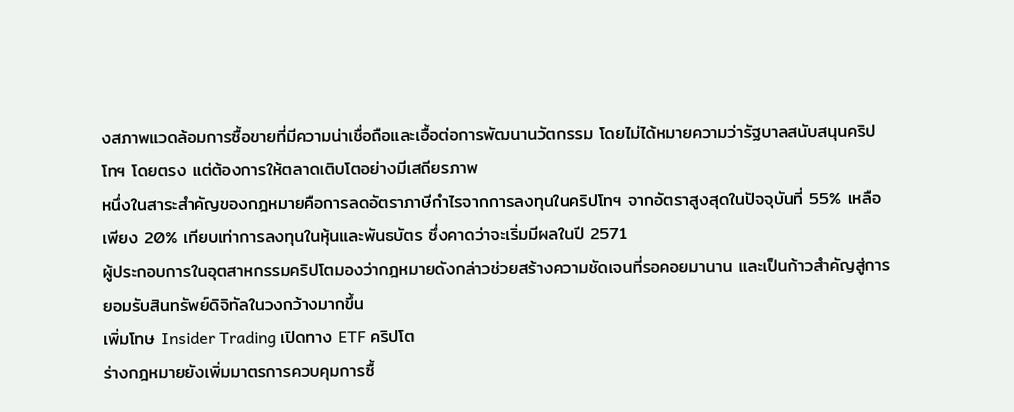งสภาพแวดล้อมการซื้อขายที่มีความน่าเชื่อถือและเอื้อต่อการพัฒนานวัตกรรม โดยไม่ได้หมายความว่ารัฐบาลสนับสนุนคริปโทฯ โดยตรง แต่ต้องการให้ตลาดเติบโตอย่างมีเสถียรภาพ
หนึ่งในสาระสำคัญของกฎหมายคือการลดอัตราภาษีกำไรจากการลงทุนในคริปโทฯ จากอัตราสูงสุดในปัจจุบันที่ 55% เหลือเพียง 20% เทียบเท่าการลงทุนในหุ้นและพันธบัตร ซึ่งคาดว่าจะเริ่มมีผลในปี 2571
ผู้ประกอบการในอุตสาหกรรมคริปโตมองว่ากฎหมายดังกล่าวช่วยสร้างความชัดเจนที่รอคอยมานาน และเป็นก้าวสำคัญสู่การยอมรับสินทรัพย์ดิจิทัลในวงกว้างมากขึ้น
เพิ่มโทษ Insider Trading เปิดทาง ETF คริปโต
ร่างกฎหมายยังเพิ่มมาตรการควบคุมการซื้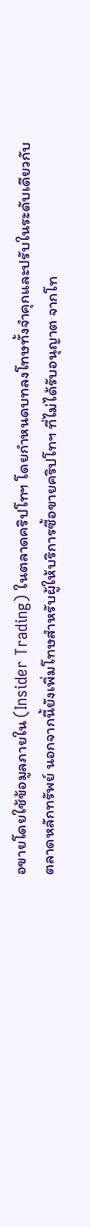อขายโดยใช้ข้อมูลภายใน (Insider Trading) ในตลาดคริปโทฯ โดยกำหนดบทลงโทษทั้งจำคุกและปรับในระดับเดียวกับตลาดหลักทรัพย์ นอกจากนี้ยังเพิ่มโทษสำหรับผู้ให้บริการซื้อขายคริปโทฯ ที่ไม่ได้รับอนุญาต จากโท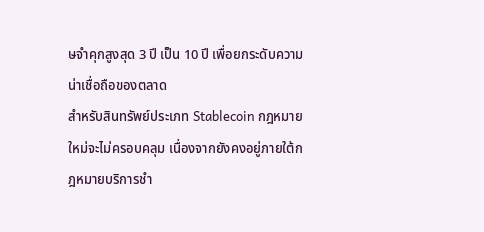ษจำคุกสูงสุด 3 ปี เป็น 10 ปี เพื่อยกระดับความน่าเชื่อถือของตลาด
สำหรับสินทรัพย์ประเภท Stablecoin กฎหมายใหม่จะไม่ครอบคลุม เนื่องจากยังคงอยู่ภายใต้กฎหมายบริการชำ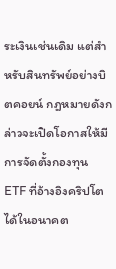ระเงินเช่นเดิม แต่สำหรับสินทรัพย์อย่างบิตคอยน์ กฎหมายดังกล่าวจะเปิดโอกาสให้มีการจัดตั้งกองทุน ETF ที่อ้างอิงคริปโตได้ในอนาคต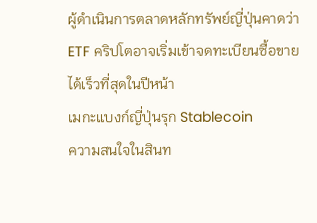ผู้ดำเนินการตลาดหลักทรัพย์ญี่ปุ่นคาดว่า ETF คริปโตอาจเริ่มเข้าจดทะเบียนซื้อขายได้เร็วที่สุดในปีหน้า
เมกะแบงก์ญี่ปุ่นรุก Stablecoin
ความสนใจในสินท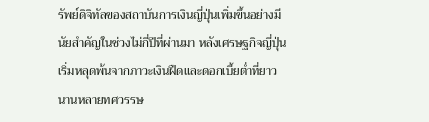รัพย์ดิจิทัลของสถาบันการเงินญี่ปุ่นเพิ่มขึ้นอย่างมีนัยสำคัญในช่วงไม่กี่ปีที่ผ่านมา หลังเศรษฐกิจญี่ปุ่นเริ่มหลุดพ้นจากภาวะเงินฝืดและดอกเบี้ยต่ำที่ยาวนานหลายทศวรรษ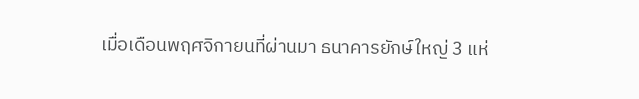เมื่อเดือนพฤศจิกายนที่ผ่านมา ธนาคารยักษ์ใหญ่ 3 แห่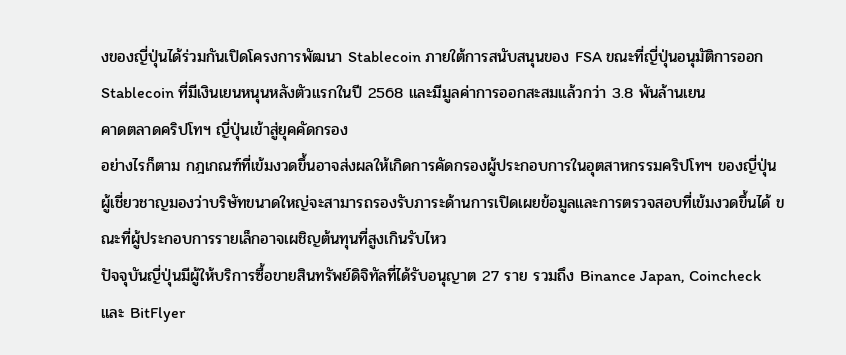งของญี่ปุ่นได้ร่วมกันเปิดโครงการพัฒนา Stablecoin ภายใต้การสนับสนุนของ FSA ขณะที่ญี่ปุ่นอนุมัติการออก Stablecoin ที่มีเงินเยนหนุนหลังตัวแรกในปี 2568 และมีมูลค่าการออกสะสมแล้วกว่า 3.8 พันล้านเยน
คาดตลาดคริปโทฯ ญี่ปุ่นเข้าสู่ยุคคัดกรอง
อย่างไรก็ตาม กฎเกณฑ์ที่เข้มงวดขึ้นอาจส่งผลให้เกิดการคัดกรองผู้ประกอบการในอุตสาหกรรมคริปโทฯ ของญี่ปุ่น
ผู้เชี่ยวชาญมองว่าบริษัทขนาดใหญ่จะสามารถรองรับภาระด้านการเปิดเผยข้อมูลและการตรวจสอบที่เข้มงวดขึ้นได้ ขณะที่ผู้ประกอบการรายเล็กอาจเผชิญต้นทุนที่สูงเกินรับไหว
ปัจจุบันญี่ปุ่นมีผู้ให้บริการซื้อขายสินทรัพย์ดิจิทัลที่ได้รับอนุญาต 27 ราย รวมถึง Binance Japan, Coincheck และ BitFlyer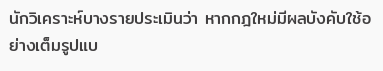นักวิเคราะห์บางรายประเมินว่า หากกฎใหม่มีผลบังคับใช้อย่างเต็มรูปแบ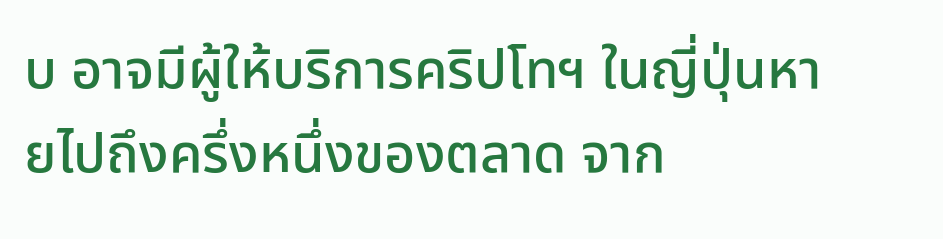บ อาจมีผู้ให้บริการคริปโทฯ ในญี่ปุ่นหายไปถึงครึ่งหนึ่งของตลาด จาก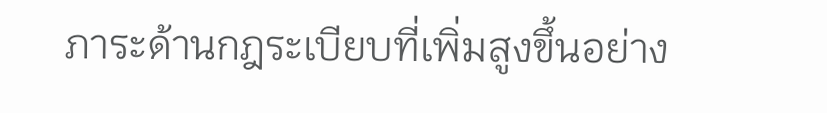ภาระด้านกฎระเบียบที่เพิ่มสูงขึ้นอย่าง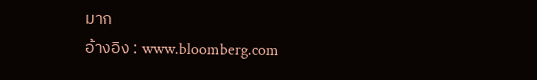มาก
อ้างอิง : www.bloomberg.com